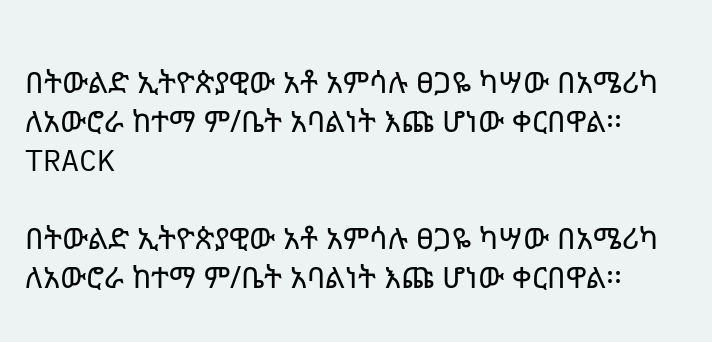በትውልድ ኢትዮጵያዊው አቶ አምሳሉ ፀጋዬ ካሣው በአሜሪካ ለአውሮራ ከተማ ም/ቤት አባልነት እጩ ሆነው ቀርበዋል፡፡
TRACK

በትውልድ ኢትዮጵያዊው አቶ አምሳሉ ፀጋዬ ካሣው በአሜሪካ ለአውሮራ ከተማ ም/ቤት አባልነት እጩ ሆነው ቀርበዋል፡፡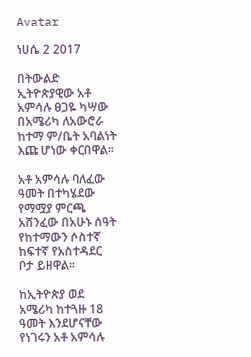Avatar

ነሀሴ 2 2017

በትውልድ ኢትዮጵያዊው አቶ አምሳሉ ፀጋዬ ካሣው በአሜሪካ ለአውሮራ ከተማ ም/ቤት አባልነት እጩ ሆነው ቀርበዋል፡፡

አቶ አምሳሉ ባለፈው ዓመት በተካሄደው የማሟያ ምርጫ አሸንፈው በአሁኑ ሰዓት የከተማውን ሶስተኛ ከፍተኛ የአስተዳደር ቦታ ይዘዋል፡፡

ከኢትዮጵያ ወደ አሜሪካ ከተጓዙ 18 ዓመት እንደሆናቸው የነገሩን አቶ አምሳሉ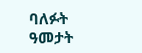ባለፉት ዓመታት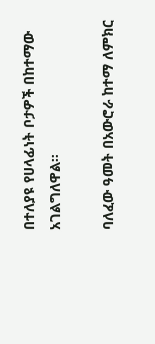በተለያዩ የሀላፊነት ቦታዎች በከተማው አገልግለዋል።

ባለፈው ዓመት በአውሮራ ከተማ ለምክር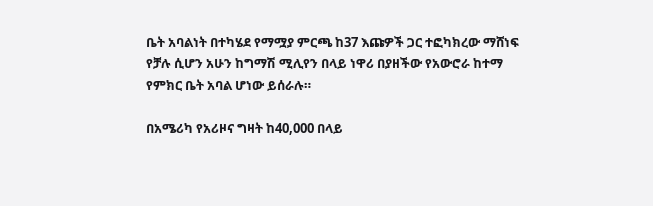ቤት አባልነት በተካሄደ የማሟያ ምርጫ ከ37 እጩዎች ጋር ተፎካክረው ማሸነፍ የቻሉ ሲሆን አሁን ከግማሽ ሚሊየን በላይ ነዋሪ በያዘችው የአውሮራ ከተማ የምክር ቤት አባል ሆነው ይሰራሉ።

በአሜሪካ የአሪዞና ግዛት ከ40,000 በላይ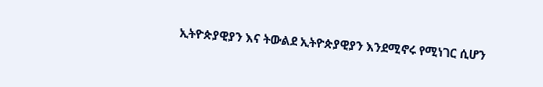ኢትዮጵያዊያን እና ትውልደ ኢትዮጵያዊያን እንደሚኖሩ የሚነገር ሲሆን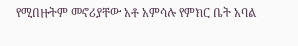የሚበዙትም መኖሪያቸው አቶ አምሳሉ የምክር ቤት አባል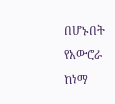በሆኑበት የአውሮራ ከነማ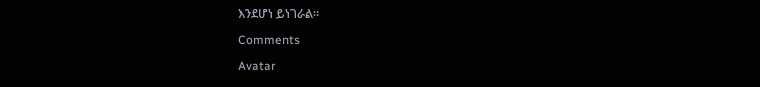እንደሆነ ይነገራል።

Comments

Avatar